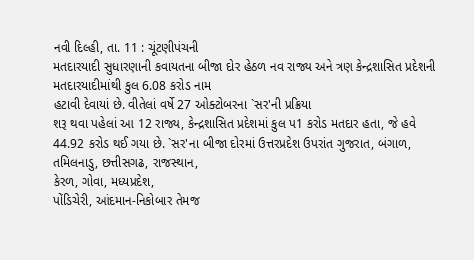નવી દિલ્હી, તા. 11 : ચૂંટણીપંચની
મતદારયાદી સુધારણાની કવાયતના બીજા દોર હેઠળ નવ રાજ્ય અને ત્રણ કેન્દ્રશાસિત પ્રદેશની
મતદારયાદીમાંથી કુલ 6.08 કરોડ નામ
હટાવી દેવાયાં છે. વીતેલાં વર્ષે 27 ઓક્ટોબરના `સર'ની પ્રક્રિયા
શરૂ થવા પહેલાં આ 12 રાજ્ય, કેન્દ્રશાસિત પ્રદેશમાં કુલ પ1 કરોડ મતદાર હતા, જે હવે 44.92 કરોડ થઈ ગયા છે. `સર'ના બીજા દોરમાં ઉત્તરપ્રદેશ ઉપરાંત ગુજરાત, બંગાળ,
તમિલનાડુ, છત્તીસગઢ, રાજસ્થાન,
કેરળ, ગોવા, મધ્યપ્રદેશ,
પોંડિચેરી, આંદમાન-નિકોબાર તેમજ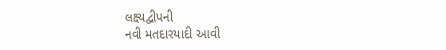લક્ષ્યદ્વીપની
નવી મતદારયાદી આવી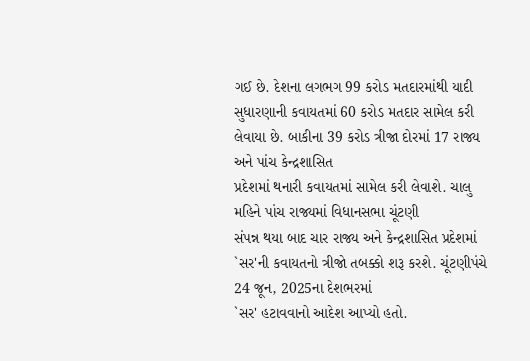ગઈ છે. દેશના લગભગ 99 કરોડ મતદારમાંથી યાદી સુધારણાની કવાયતમાં 60 કરોડ મતદાર સામેલ કરી લેવાયા છે. બાકીના 39 કરોડ ત્રીજા દોરમાં 17 રાજ્ય અને પાંચ કેન્દ્રશાસિત
પ્રદેશમાં થનારી કવાયતમાં સામેલ કરી લેવાશે. ચાલુ મહિને પાંચ રાજ્યમાં વિધાનસભા ચૂંટણી
સંપન્ન થયા બાદ ચાર રાજ્ય અને કેન્દ્રશાસિત પ્રદેશમાં `સર'ની કવાયતનો ત્રીજો તબક્કો શરૂ કરશે. ચૂંટણીપંચે 24 જૂન, 2025ના દેશભરમાં
`સર' હટાવવાનો આદેશ આપ્યો હતો.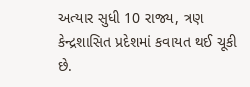અત્યાર સુધી 10 રાજ્ય, ત્રણ કેન્દ્રશાસિત પ્રદેશમાં કવાયત થઈ ચૂકી
છે.